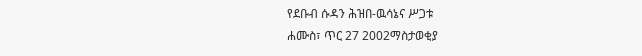የደቡብ ሱዳን ሕዝበ-ዉሳኔና ሥጋቱ
ሐሙስ፣ ጥር 27 2002ማስታወቂያ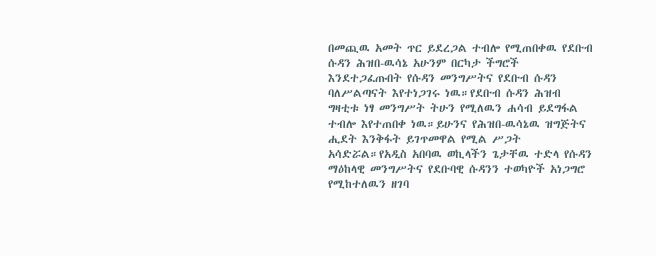በመጪዉ አመት ጥር ይደረጋል ተብሎ የሚጠበቀዉ የደቡብ ሱዳን ሕዝበ-ዉሳኔ አሁንም በርካታ ችግሮች እንደተጋፈጡበት የሱዳን መንግሥትና የደቡብ ሱዳን ባለሥልጣናት እየተነጋገሩ ነዉ።የደቡብ ሱዳን ሕዝብ ግዛቲቱ ነፃ መንግሥት ትሁን የሚለዉን ሐሳብ ይደግፋል ተብሎ እየተጠበቀ ነዉ።ይሁንና የሕዝበ-ዉሳኔዉ ዝግጅትና ሒደት እንቅፋት ይገጥመዋል የሚል ሥጋት አሳድሯል።የአዲስ አበባዉ ወኪላችን ጌታቸዉ ተድላ የሱዳን ማዕከላዊ መንግሥትና የደቡባዊ ሱዳንን ተወካዮች አነጋግሮ የሚከተለዉን ዘገባ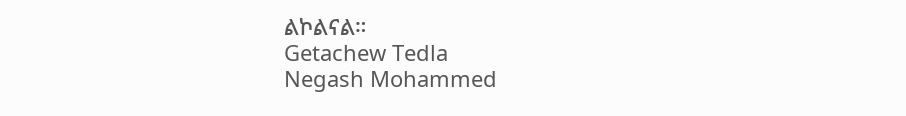ልኮልናል።
Getachew Tedla
Negash Mohammed